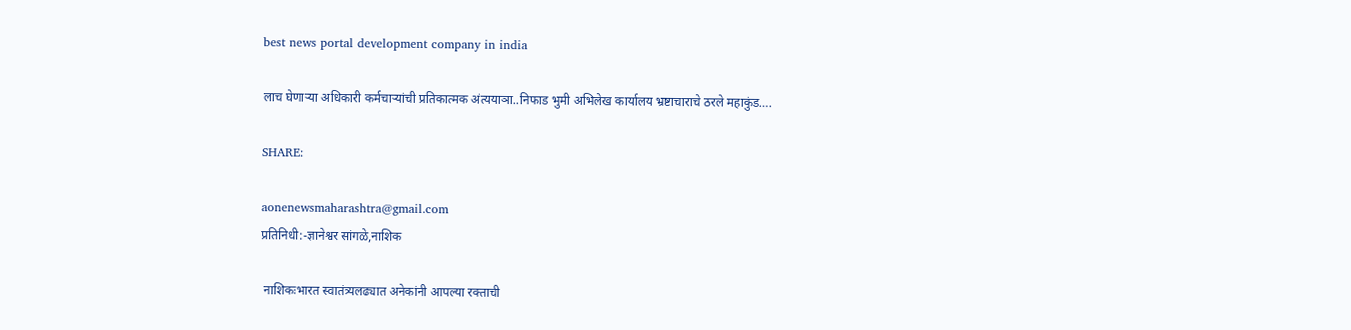best news portal development company in india

लाच घेणाऱ्या अधिकारी कर्मचाऱ्यांची प्रतिकात्मक अंत्ययाञा..निफाड भुमी अभिलेख कार्यालय भ्रष्टाचाराचे ठरले महाकुंड….

SHARE:

aonenewsmaharashtra@gmail.com
प्रतिनिधी:-ज्ञानेश्वर सांगळे,नाशिक

 नाशिकःभारत स्वातंत्र्यलढ्यात अनेकांनी आपल्या रक्ताची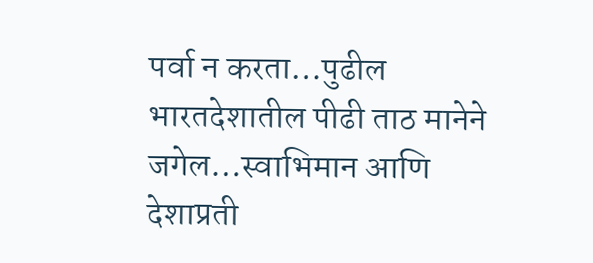पर्वा न करता…पुढील भारतदेशातील पीढी ताठ मानेने जगेल…स्वाभिमान आणि देशाप्रती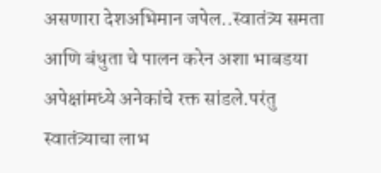असणारा देशअभिमान जपेल..स्वातंत्र्य समता आणि बंधुता चे पालन करेन अशा भाबडया अपेक्षांमध्ये अनेकांचे रक्त सांडले.परंतु स्वातंत्र्याचा लाभ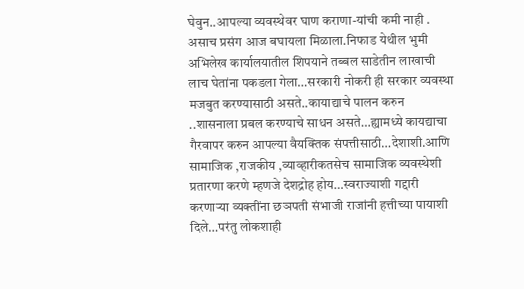घेवुन..आपल्या व्यवस्थेवर घाण कराणा-यांची कमी नाही . असाच प्रसंग आज बघायला मिळाला.निफाड येथील भुमी अभिलेख कार्यालयातील शिपयाने तब्बल साडेतीन लाखाची लाच घेतांना पकडला गेला…सरकारी नोकरी ही सरकार व्यवस्था मजबुत करण्यासाठी असते..कायाद्याचे पालन करुन ..शासनाला प्रबल करण्याचे साधन असते…ह्यामध्ये कायद्याचा गैरवापर करुन आपल्या वैयक्तिक संपत्तीसाठी…देशाशी.आणि सामाजिक ,राजकीय ,व्याव्हारीकतसेच सामाजिक व्यवस्थेशी प्रतारणा करणे म्हणजे देशद्रोह होय…स्वराज्याशी गद्दारी करणाऱ्या व्यक्तींना छञपती संभाजी राजांनी हत्तीच्या पायाशी दिले…परंतु लोकशाही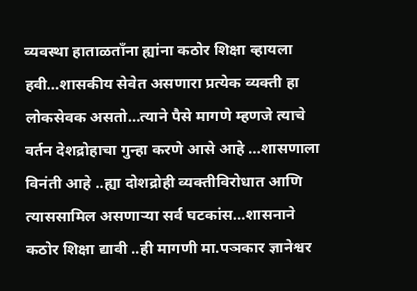व्यवस्था हाताळताँना ह्यांना कठोर शिक्षा व्हायला हवी…शासकीय सेवेत असणारा प्रत्येक व्यक्ती हा लोकसेवक असतो…त्याने पैसे मागणे म्हणजे त्याचे वर्तन देशद्रोहाचा गुन्हा करणे आसे आहे …शासणाला विनंती आहे ..ह्या दोशद्रोही व्यक्तीविरोधात आणि त्याससामिल असणाऱ्या सर्व घटकांस…शासनाने कठोर शिक्षा द्यावी ..ही मागणी मा.पञकार ज्ञानेश्वर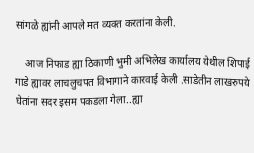सांगळे ह्यांनी आपले मत व्यक्त करतांना केली.

    आज निफाड ह्या ठिकाणी भुमी अभिलेख कार्यालय येथील शिपाई गाडे ह्यावर लाचलुचपत विभागाने कारवाई केली .साडेतीन लाखरुपये घेतांना सदर इसम पकडला गेला..ह्या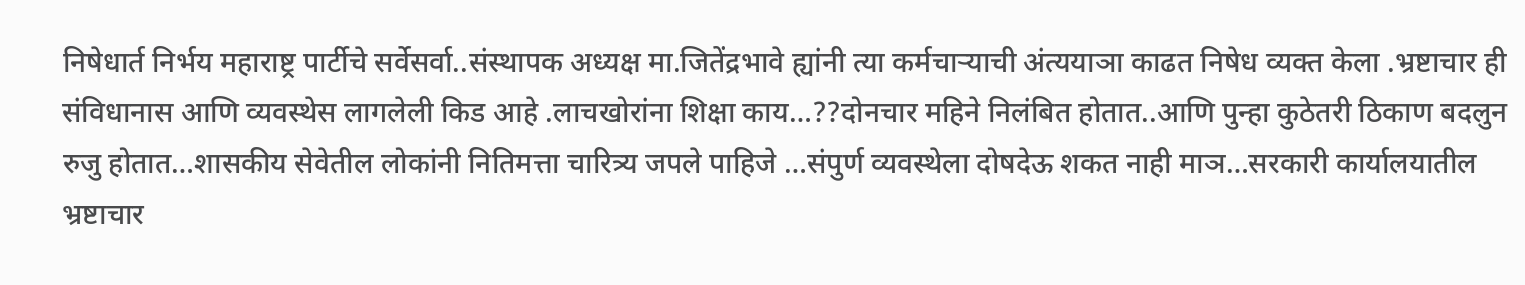निषेधार्त निर्भय महाराष्ट्र पार्टीचे सर्वेसर्वा..संस्थापक अध्यक्ष मा.जितेंद्रभावे ह्यांनी त्या कर्मचाऱ्याची अंत्ययाञा काढत निषेध व्यक्त केला .भ्रष्टाचार ही संविधानास आणि व्यवस्थेस लागलेली किड आहे .लाचखोरांना शिक्षा काय…??दोनचार महिने निलंबित होतात..आणि पुन्हा कुठेतरी ठिकाण बदलुन रुजु होतात…शासकीय सेवेतील लोकांनी नितिमत्ता चारित्र्य जपले पाहिजे …संपुर्ण व्यवस्थेला दोषदेऊ शकत नाही माञ…सरकारी कार्यालयातील भ्रष्टाचार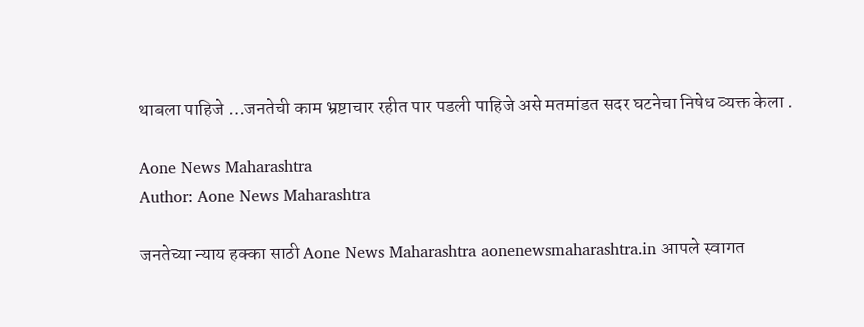थाबला पाहिजे …जनतेची काम भ्रष्टाचार रहीत पार पडली पाहिजे असे मतमांडत सदर घटनेचा निषेध व्यक्त केला .

Aone News Maharashtra
Author: Aone News Maharashtra

जनतेच्या न्याय हक्का साठी Aone News Maharashtra aonenewsmaharashtra.in आपले स्वागत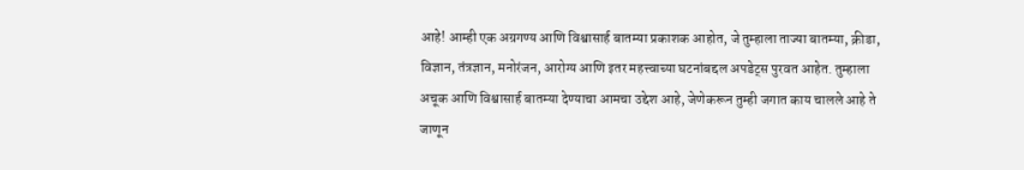आहे! आम्ही एक अग्रगण्य आणि विश्वासार्ह बातम्या प्रकाशक आहोत, जे तुम्हाला ताज्या बातम्या, क्रीडा, विज्ञान, तंत्रज्ञान, मनोरंजन, आरोग्य आणि इतर महत्त्वाच्या घटनांबद्दल अपडेट्स पुरवत आहेत. तुम्हाला अचूक आणि विश्वासार्ह बातम्या देण्याचा आमचा उद्देश आहे, जेणेकरून तुम्ही जगात काय चालले आहे ते जाणून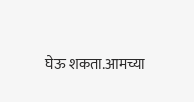घेऊ शकता.आमच्या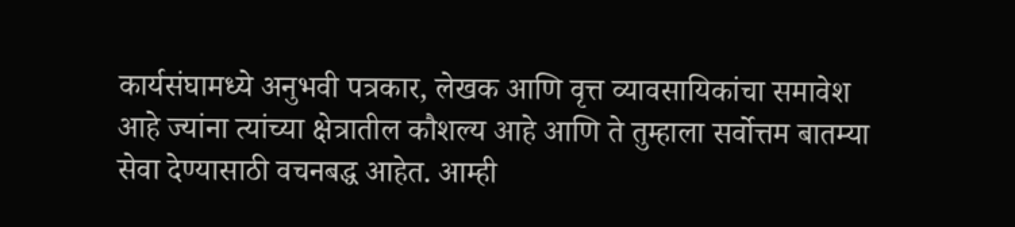कार्यसंघामध्ये अनुभवी पत्रकार, लेखक आणि वृत्त व्यावसायिकांचा समावेश आहे ज्यांना त्यांच्या क्षेत्रातील कौशल्य आहे आणि ते तुम्हाला सर्वोत्तम बातम्या सेवा देण्यासाठी वचनबद्ध आहेत. आम्ही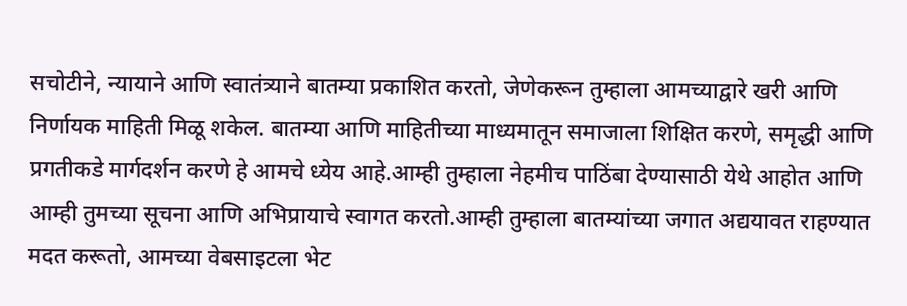सचोटीने, न्यायाने आणि स्वातंत्र्याने बातम्या प्रकाशित करतो, जेणेकरून तुम्हाला आमच्याद्वारे खरी आणि निर्णायक माहिती मिळू शकेल. बातम्या आणि माहितीच्या माध्यमातून समाजाला शिक्षित करणे, समृद्धी आणि प्रगतीकडे मार्गदर्शन करणे हे आमचे ध्येय आहे.आम्ही तुम्हाला नेहमीच पाठिंबा देण्यासाठी येथे आहोत आणि आम्ही तुमच्या सूचना आणि अभिप्रायाचे स्वागत करतो.आम्ही तुम्हाला बातम्यांच्या जगात अद्ययावत राहण्यात मदत करूतो, आमच्या वेबसाइटला भेट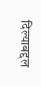दिल्याबद्दल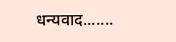धन्यवाद.......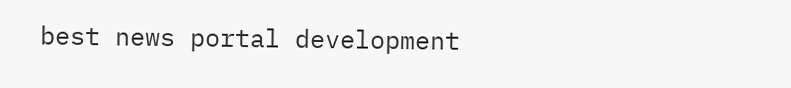best news portal development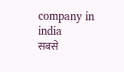company in india
सबसे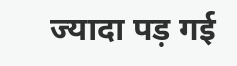ज्यादा पड़ गई